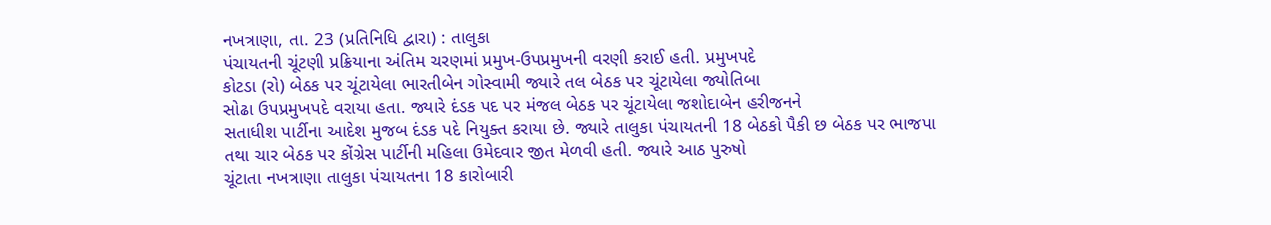નખત્રાણા, તા. 23 (પ્રતિનિધિ દ્વારા) : તાલુકા
પંચાયતની ચૂંટણી પ્રક્રિયાના અંતિમ ચરણમાં પ્રમુખ-ઉપપ્રમુખની વરણી કરાઈ હતી. પ્રમુખપદે
કોટડા (રો) બેઠક પર ચૂંટાયેલા ભારતીબેન ગોસ્વામી જ્યારે તલ બેઠક પર ચૂંટાયેલા જ્યોતિબા
સોઢા ઉપપ્રમુખપદે વરાયા હતા. જ્યારે દંડક પદ પર મંજલ બેઠક પર ચૂંટાયેલા જશોદાબેન હરીજનને
સતાધીશ પાર્ટીના આદેશ મુજબ દંડક પદે નિયુક્ત કરાયા છે. જ્યારે તાલુકા પંચાયતની 18 બેઠકો પૈકી છ બેઠક પર ભાજપા
તથા ચાર બેઠક પર કોંગ્રેસ પાર્ટીની મહિલા ઉમેદવાર જીત મેળવી હતી. જ્યારે આઠ પુરુષો
ચૂંટાતા નખત્રાણા તાલુકા પંચાયતના 18 કારોબારી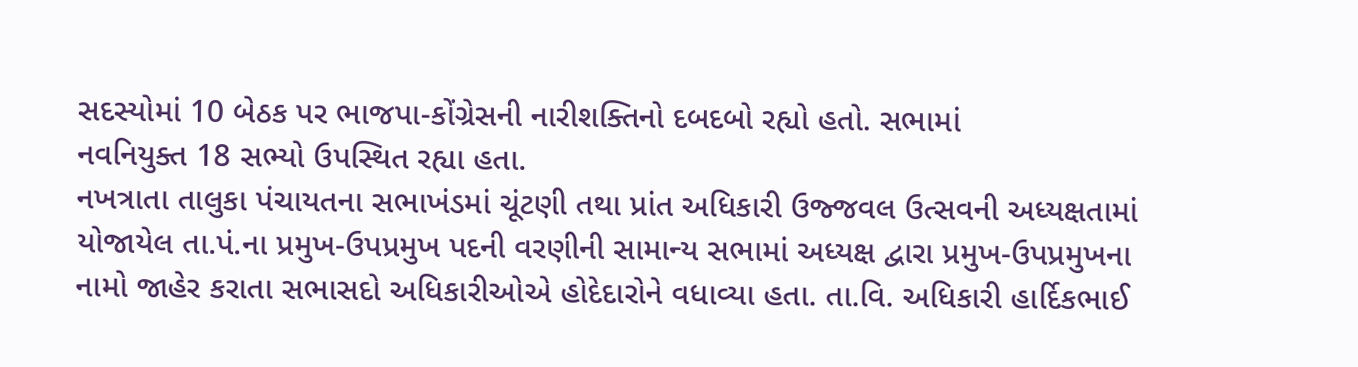સદસ્યોમાં 10 બેઠક પર ભાજપા-કોંગ્રેસની નારીશક્તિનો દબદબો રહ્યો હતો. સભામાં
નવનિયુક્ત 18 સભ્યો ઉપસ્થિત રહ્યા હતા.
નખત્રાતા તાલુકા પંચાયતના સભાખંડમાં ચૂંટણી તથા પ્રાંત અધિકારી ઉજ્જવલ ઉત્સવની અધ્યક્ષતામાં
યોજાયેલ તા.પં.ના પ્રમુખ-ઉપપ્રમુખ પદની વરણીની સામાન્ય સભામાં અધ્યક્ષ દ્વારા પ્રમુખ-ઉપપ્રમુખના
નામો જાહેર કરાતા સભાસદો અધિકારીઓએ હોદેદારોને વધાવ્યા હતા. તા.વિ. અધિકારી હાર્દિકભાઈ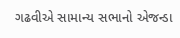ગઢવીએ સામાન્ય સભાનો એજન્ડા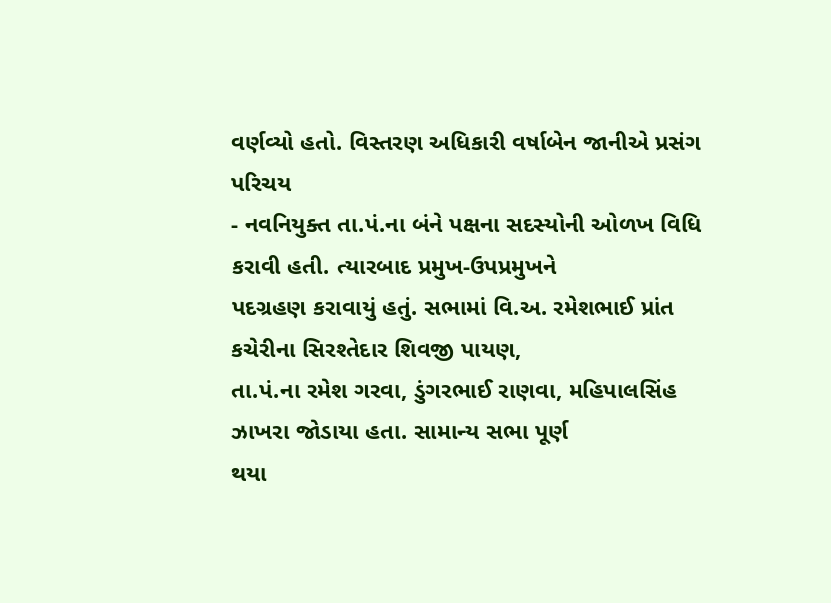વર્ણવ્યો હતો. વિસ્તરણ અધિકારી વર્ષાબેન જાનીએ પ્રસંગ પરિચય
- નવનિયુક્ત તા.પં.ના બંને પક્ષના સદસ્યોની ઓળખ વિધિ કરાવી હતી. ત્યારબાદ પ્રમુખ-ઉપપ્રમુખને
પદગ્રહણ કરાવાયું હતું. સભામાં વિ.અ. રમેશભાઈ પ્રાંત કચેરીના સિરશ્તેદાર શિવજી પાયણ,
તા.પં.ના રમેશ ગરવા, ડુંગરભાઈ રાણવા, મહિપાલસિંહ ઝાખરા જોડાયા હતા. સામાન્ય સભા પૂર્ણ
થયા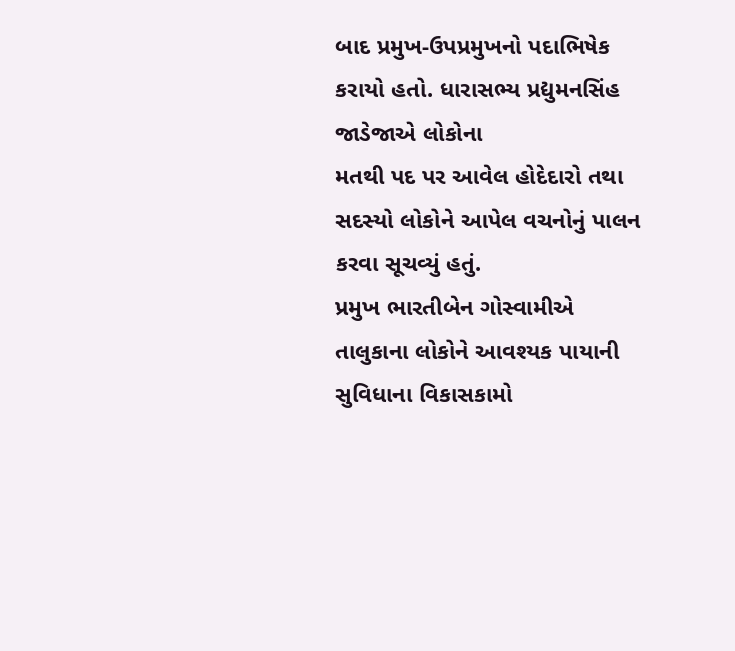બાદ પ્રમુખ-ઉપપ્રમુખનો પદાભિષેક કરાયો હતો. ધારાસભ્ય પ્રદ્યુમનસિંહ જાડેજાએ લોકોના
મતથી પદ પર આવેલ હોદેદારો તથા સદસ્યો લોકોને આપેલ વચનોનું પાલન કરવા સૂચવ્યું હતું.
પ્રમુખ ભારતીબેન ગોસ્વામીએ તાલુકાના લોકોને આવશ્યક પાયાની સુવિધાના વિકાસકામો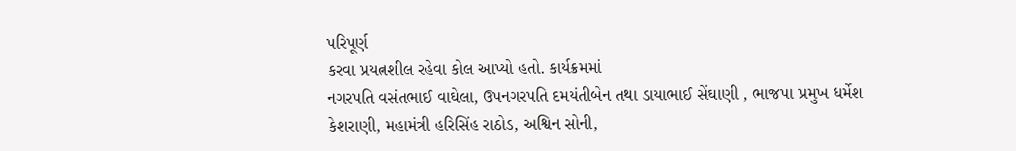પરિપૂર્ણ
કરવા પ્રયત્નશીલ રહેવા કોલ આપ્યો હતો. કાર્યક્રમમાં
નગરપતિ વસંતભાઈ વાઘેલા, ઉપનગરપતિ દમયંતીબેન તથા ડાયાભાઈ સેંઘાણી , ભાજપા પ્રમુખ ધર્મેશ
કેશરાણી, મહામંત્રી હરિસિંહ રાઠોડ, અશ્વિન સોની,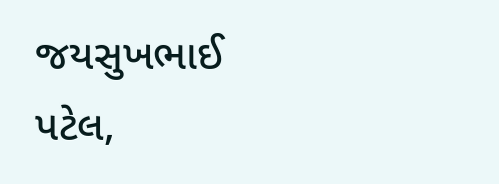જયસુખભાઈ પટેલ,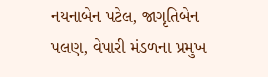નયનાબેન પટેલ, જાગૃતિબેન
પલણ, વેપારી મંડળના પ્રમુખ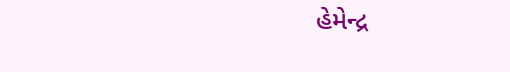હેમેન્દ્ર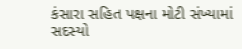કંસારા સહિત પક્ષના મોટી સંખ્યામાં સદસ્યો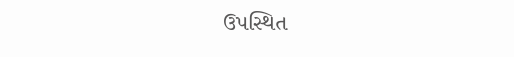ઉપસ્થિત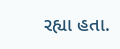રહ્યા હતા.